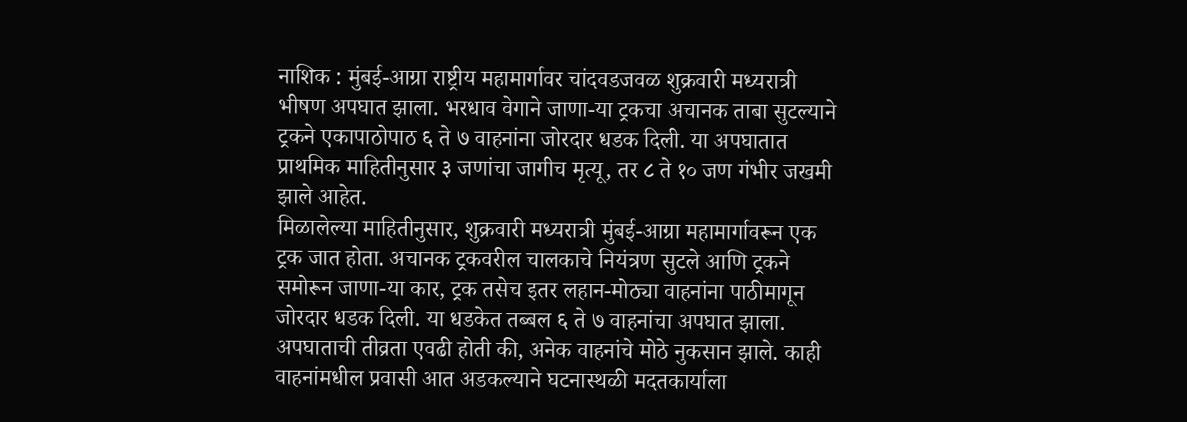नाशिक : मुंबई-आग्रा राष्ट्रीय महामार्गावर चांदवडजवळ शुक्रवारी मध्यरात्री भीषण अपघात झाला. भरधाव वेगाने जाणा-या ट्रकचा अचानक ताबा सुटल्याने ट्रकने एकापाठोपाठ ६ ते ७ वाहनांना जोरदार धडक दिली. या अपघातात प्राथमिक माहितीनुसार ३ जणांचा जागीच मृत्यू, तर ८ ते १० जण गंभीर जखमी झाले आहेत.
मिळालेल्या माहितीनुसार, शुक्रवारी मध्यरात्री मुंबई-आग्रा महामार्गावरून एक ट्रक जात होता. अचानक ट्रकवरील चालकाचे नियंत्रण सुटले आणि ट्रकने समोरून जाणा-या कार, ट्रक तसेच इतर लहान-मोठ्या वाहनांना पाठीमागून जोरदार धडक दिली. या धडकेत तब्बल ६ ते ७ वाहनांचा अपघात झाला. अपघाताची तीव्रता एवढी होती की, अनेक वाहनांचे मोठे नुकसान झाले. काही वाहनांमधील प्रवासी आत अडकल्याने घटनास्थळी मदतकार्याला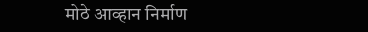मोठे आव्हान निर्माण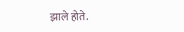झाले होते.